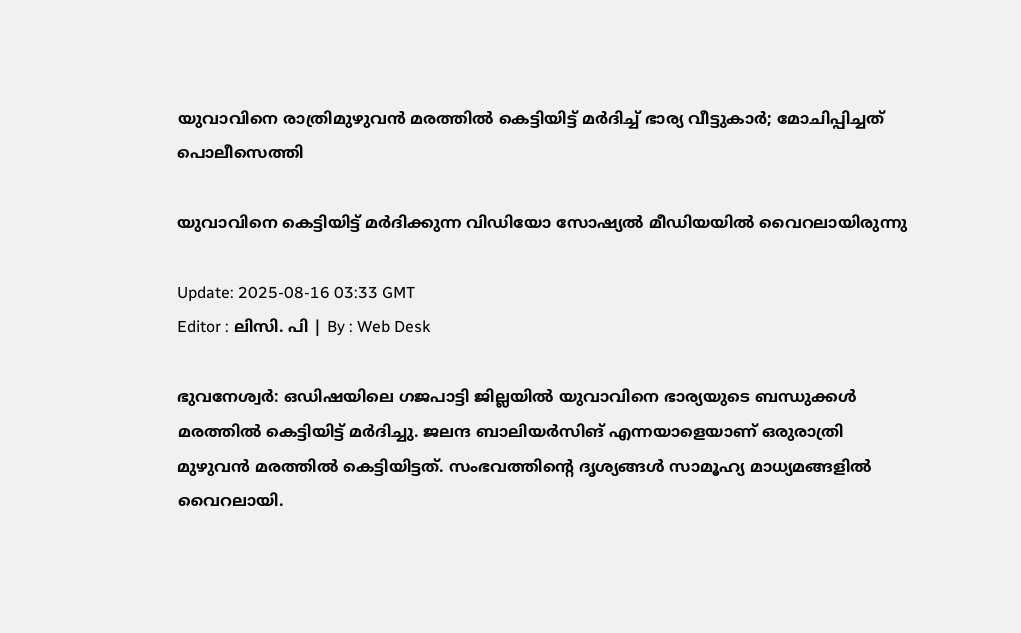യുവാവിനെ രാത്രിമുഴുവന്‍ മരത്തില്‍ കെട്ടിയിട്ട് മര്‍ദിച്ച് ഭാര്യ വീട്ടുകാര്‍; മോചിപ്പിച്ചത് പൊലീസെത്തി

യുവാവിനെ കെട്ടിയിട്ട് മര്‍ദിക്കുന്ന വിഡിയോ സോഷ്യല്‍ മീഡിയയില്‍ വൈറലായിരുന്നു

Update: 2025-08-16 03:33 GMT
Editor : ലിസി. പി | By : Web Desk

ഭുവനേശ്വര്‍: ഒഡിഷയിലെ ഗജപാട്ടി ജില്ലയില്‍ യുവാവിനെ ഭാര്യയുടെ ബന്ധുക്കള്‍ മരത്തില്‍ കെട്ടിയിട്ട് മര്‍ദിച്ചു. ജലന്ദ ബാലിയര്‍സിങ് എന്നയാളെയാണ് ഒരുരാത്രി മുഴുവന്‍ മരത്തില്‍ കെട്ടിയിട്ടത്. സംഭവത്തിന്റെ ദൃശ്യങ്ങള്‍ സാമൂഹ്യ മാധ്യമങ്ങളില്‍ വൈറലായി.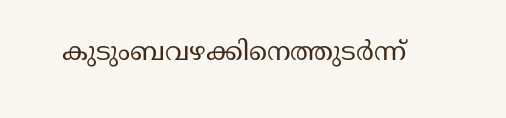കുടുംബവഴക്കിനെത്തുടര്‍ന്ന്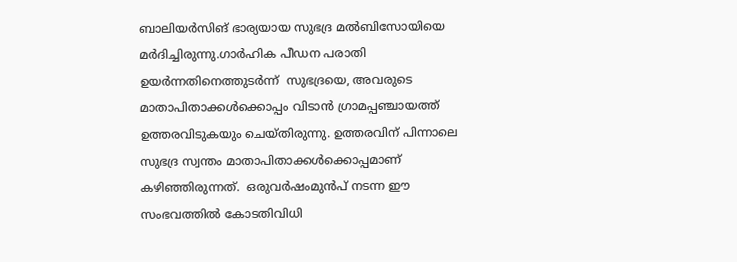ബാലിയര്‍സിങ് ഭാര്യയായ സുഭദ്ര മല്‍ബിസോയിയെ മര്‍ദിച്ചിരുന്നു.ഗാര്‍ഹിക പീഡന പരാതി ഉയര്‍ന്നതിനെത്തുടര്‍ന്ന്  സുഭദ്രയെ, അവരുടെ മാതാപിതാക്കള്‍ക്കൊപ്പം വിടാന്‍ ഗ്രാമപ്പഞ്ചായത്ത് ഉത്തരവിടുകയും ചെയ്തിരുന്നു. ഉത്തരവിന് പിന്നാലെ സുഭദ്ര സ്വന്തം മാതാപിതാക്കള്‍ക്കൊപ്പമാണ് കഴിഞ്ഞിരുന്നത്.  ഒരുവര്‍ഷംമുന്‍പ് നടന്ന ഈ സംഭവത്തില്‍ കോടതിവിധി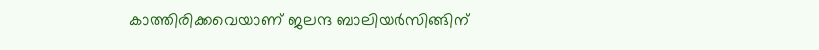കാത്തിരിക്കവെയാണ് ജലന്ദ ബാലിയര്‍സിങ്ങിന്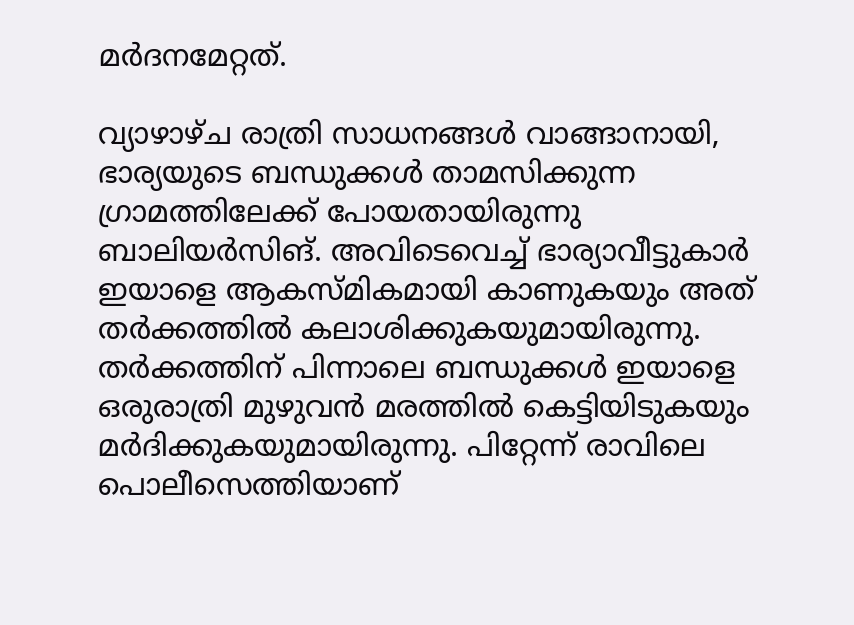മര്‍ദനമേറ്റത്.

വ്യാഴാഴ്ച രാത്രി സാധനങ്ങള്‍ വാങ്ങാനായി, ഭാര്യയുടെ ബന്ധുക്കള്‍ താമസിക്കുന്ന ഗ്രാമത്തിലേക്ക് പോയതായിരുന്നു ബാലിയര്‍സിങ്. അവിടെവെച്ച് ഭാര്യാവീട്ടുകാര്‍ ഇയാളെ ആകസ്മികമായി കാണുകയും അത് തര്‍ക്കത്തില്‍ കലാശിക്കുകയുമായിരുന്നു. തര്‍ക്കത്തിന് പിന്നാലെ ബന്ധുക്കള്‍ ഇയാളെ ഒരുരാത്രി മുഴുവന്‍ മരത്തില്‍ കെട്ടിയിടുകയും മര്‍ദിക്കുകയുമായിരുന്നു. പിറ്റേന്ന് രാവിലെ പൊലീസെത്തിയാണ്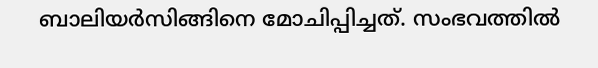ബാലിയര്‍സിങ്ങിനെ മോചിപ്പിച്ചത്. സംഭവത്തില്‍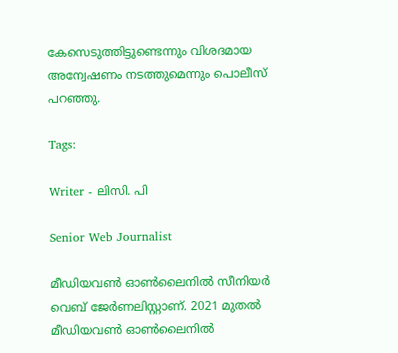കേസെടുത്തിട്ടുണ്ടെന്നും വിശദമായ അന്വേഷണം നടത്തുമെന്നും പൊലീസ് പറഞ്ഞു.

Tags:

Writer - ലിസി. പി

Senior Web Journalist

മീഡിയവൺ ഓൺലൈനിൽ സീനിയർ വെബ് ജേർണലിസ്റ്റാണ്. 2021 മുതൽ മീഡിയവൺ ഓൺലൈനിൽ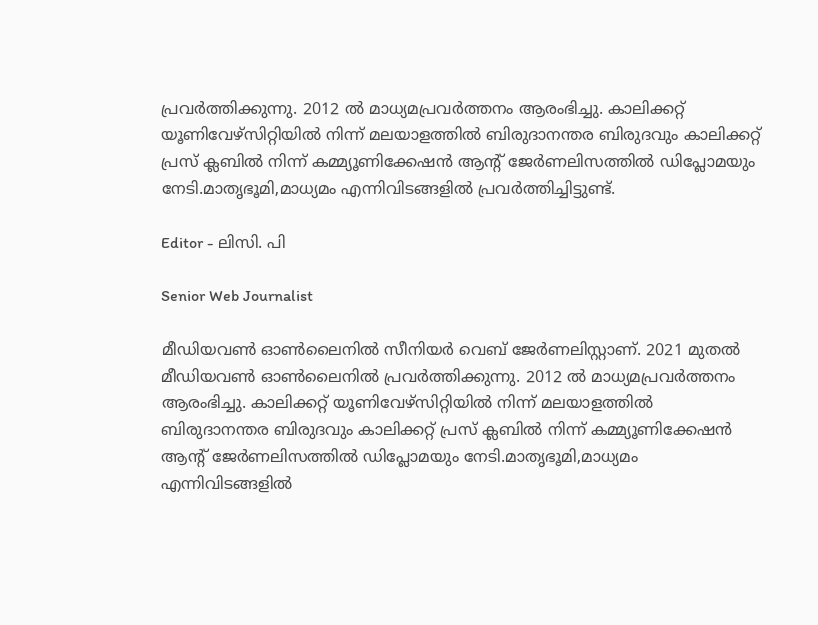പ്രവർത്തിക്കുന്നു. 2012 ല്‍ മാധ്യമപ്രവര്‍ത്തനം ആരംഭിച്ചു. കാലിക്കറ്റ് യൂണിവേഴ്‌സിറ്റിയിൽ നിന്ന് മലയാളത്തിൽ ബിരുദാനന്തര ബിരുദവും കാലിക്കറ്റ് പ്രസ് ക്ലബിൽ നിന്ന് കമ്മ്യൂണിക്കേഷൻ ആന്റ് ജേർണലിസത്തിൽ ഡിപ്ലോമയും നേടി.മാതൃഭൂമി,മാധ്യമം എന്നിവിടങ്ങളിൽ പ്രവർത്തിച്ചിട്ടുണ്ട്.

Editor - ലിസി. പി

Senior Web Journalist

മീഡിയവൺ ഓൺലൈനിൽ സീനിയർ വെബ് ജേർണലിസ്റ്റാണ്. 2021 മുതൽ മീഡിയവൺ ഓൺലൈനിൽ പ്രവർത്തിക്കുന്നു. 2012 ല്‍ മാധ്യമപ്രവര്‍ത്തനം ആരംഭിച്ചു. കാലിക്കറ്റ് യൂണിവേഴ്‌സിറ്റിയിൽ നിന്ന് മലയാളത്തിൽ ബിരുദാനന്തര ബിരുദവും കാലിക്കറ്റ് പ്രസ് ക്ലബിൽ നിന്ന് കമ്മ്യൂണിക്കേഷൻ ആന്റ് ജേർണലിസത്തിൽ ഡിപ്ലോമയും നേടി.മാതൃഭൂമി,മാധ്യമം എന്നിവിടങ്ങളിൽ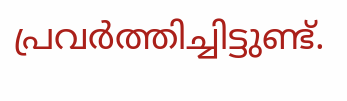പ്രവർത്തിച്ചിട്ടുണ്ട്.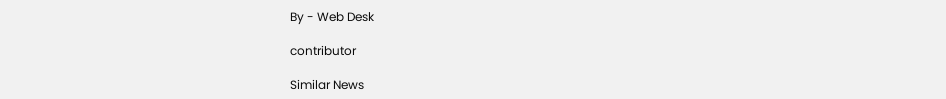By - Web Desk

contributor

Similar News